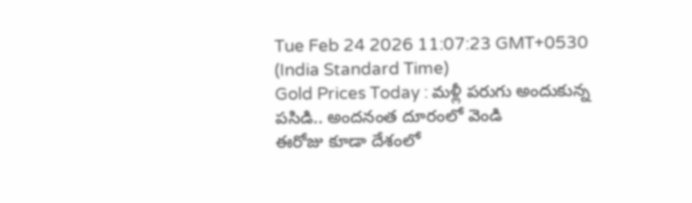Tue Feb 24 2026 11:07:23 GMT+0530 (India Standard Time)
Gold Prices Today : మళ్లీ పరుగు అందుకున్న పసిడి.. అందనంత దూరంలో వెండి
ఈరోజు కూడా దేశంలో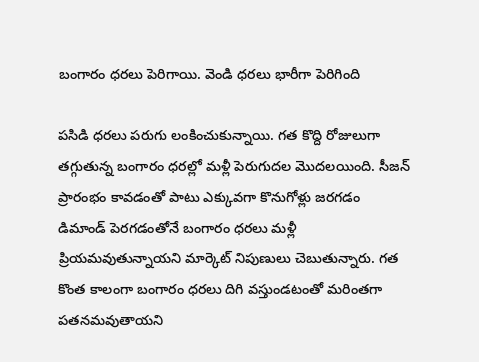బంగారం ధరలు పెరిగాయి. వెండి ధరలు భారీగా పెరిగింది

పసిడి ధరలు పరుగు లంకించుకున్నాయి. గత కొద్ది రోజులుగా తగ్గుతున్న బంగారం ధరల్లో మళ్లీ పెరుగుదల మొదలయింది. సీజన్ ప్రారంభం కావడంతో పాటు ఎక్కువగా కొనుగోళ్లు జరగడం డిమాండ్ పెరగడంతోనే బంగారం ధరలు మళ్లీ ప్రియమవుతున్నాయని మార్కెట్ నిపుణులు చెబుతున్నారు. గత కొంత కాలంగా బంగారం ధరలు దిగి వస్తుండటంతో మరింతగా పతనమవుతాయని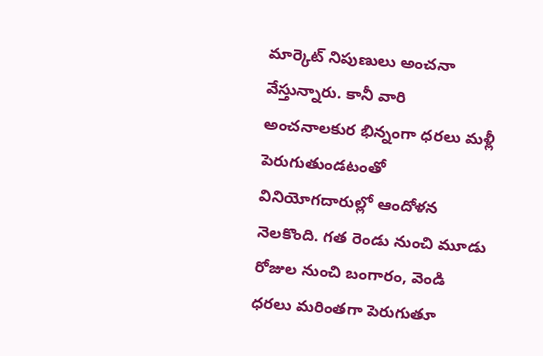మార్కెట్ నిపుణులు అంచనా వేస్తున్నారు. కానీ వారి అంచనాలకుర భిన్నంగా ధరలు మళ్లీ పెరుగుతుండటంతో వినియోగదారుల్లో ఆందోళన నెలకొంది. గత రెండు నుంచి మూడు రోజుల నుంచి బంగారం, వెండి ధరలు మరింతగా పెరుగుతూ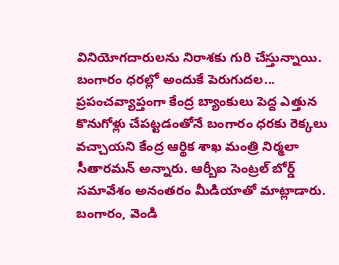వినియోగదారులను నిరాశకు గురి చేస్తున్నాయి.
బంగారం ధరల్లో అందుకే పెరుగుదల...
ప్రపంచవ్యాప్తంగా కేంద్ర బ్యాంకులు పెద్ద ఎత్తున కొనుగోళ్లు చేపట్టడంతోనే బంగారం ధరకు రెక్కలు వచ్చాయని కేంద్ర ఆర్థిక శాఖ మంత్రి నిర్మలా సీతారమన్ అన్నారు. ఆర్బీఐ సెంట్రల్ బోర్డ్ సమావేశం అనంతరం మీడియాతో మాట్లాడారు. బంగారం, వెండి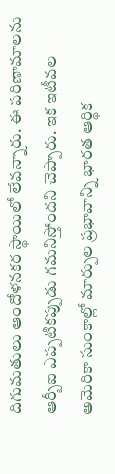దిగుమతులు ఆందోళనకర స్థాయిలో లేవన్నారు. ఈ పరిణామాలను ఆర్బీఐ ఎప్పటికప్పుడు గమనిస్తోందని చెప్పారు. ఇక ఇటీవల అమెరికా సుంకాల్లో మార్పుల ప్రభావాన్ని భారత ఆర్థిక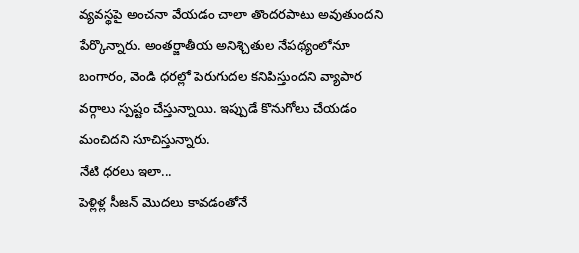వ్యవస్థపై అంచనా వేయడం చాలా తొందరపాటు అవుతుందని పేర్కొన్నారు. అంతర్జాతీయ అనిశ్చితుల నేపథ్యంలోనూ బంగారం, వెండి ధరల్లో పెరుగుదల కనిపిస్తుందని వ్యాపార వర్గాలు స్పష్టం చేస్తున్నాయి. ఇప్పుడే కొనుగోలు చేయడం మంచిదని సూచిస్తున్నారు.
నేటి ధరలు ఇలా...
పెళ్లిళ్ల సీజన్ మొదలు కావడంతోనే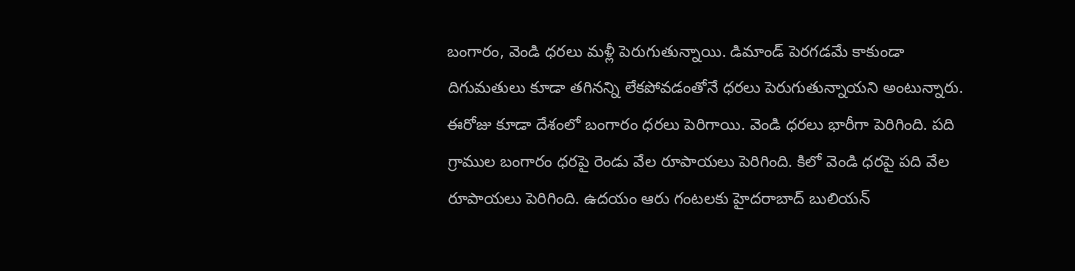బంగారం, వెండి ధరలు మళ్లీ పెరుగుతున్నాయి. డిమాండ్ పెరగడమే కాకుండా దిగుమతులు కూడా తగినన్ని లేకపోవడంతోనే ధరలు పెరుగుతున్నాయని అంటున్నారు. ఈరోజు కూడా దేశంలో బంగారం ధరలు పెరిగాయి. వెండి ధరలు భారీగా పెరిగింది. పది గ్రాముల బంగారం ధరపై రెండు వేల రూపాయలు పెరిగింది. కిలో వెండి ధరపై పది వేల రూపాయలు పెరిగింది. ఉదయం ఆరు గంటలకు హైదరాబాద్ బులియన్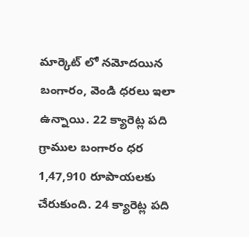మార్కెట్ లో నమోదయిన బంగారం, వెండి ధరలు ఇలా ఉన్నాయి. 22 క్యారెట్ల పది గ్రాముల బంగారం ధర 1,47,910 రూపాయలకు చేరుకుంది. 24 క్యారెట్ల పది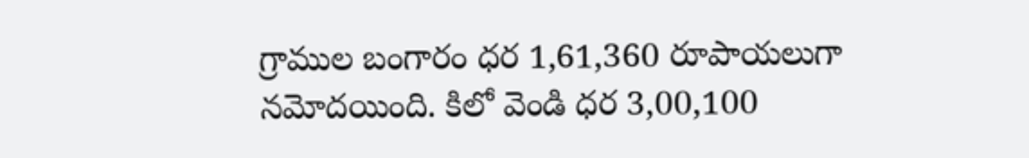గ్రాముల బంగారం ధర 1,61,360 రూపాయలుగా నమోదయింది. కిలో వెండి ధర 3,00,100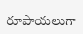రూపాయలుగా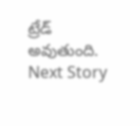ట్రేడ్ అవుతుంది.
Next Story